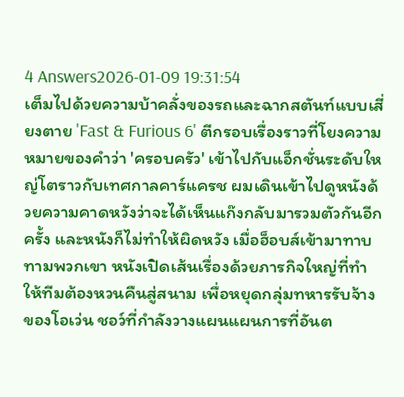4 Answers2026-01-09 19:31:54
เต็มไปด้วยความบ้าคลั่งของรถและฉากสตันท์แบบเสี่ยงตาย 'Fast & Furious 6' ตีกรอบเรื่องราวที่โยงความหมายของคำว่า 'ครอบครัว' เข้าไปกับแอ็กชั่นระดับใหญ่โตราวกับเทศกาลคาร์แครช ผมเดินเข้าไปดูหนังด้วยความคาดหวังว่าจะได้เห็นแก๊งกลับมารวมตัวกันอีกครั้ง และหนังก็ไม่ทำให้ผิดหวัง เมื่อฮ็อบส์เข้ามาทาบทามพวกเขา หนังเปิดเส้นเรื่องด้วยภารกิจใหญ่ที่ทำให้ทีมต้องหวนคืนสู่สนาม เพื่อหยุดกลุ่มทหารรับจ้างของโอเว่น ชอว์ที่กำลังวางแผนแผนการที่อันต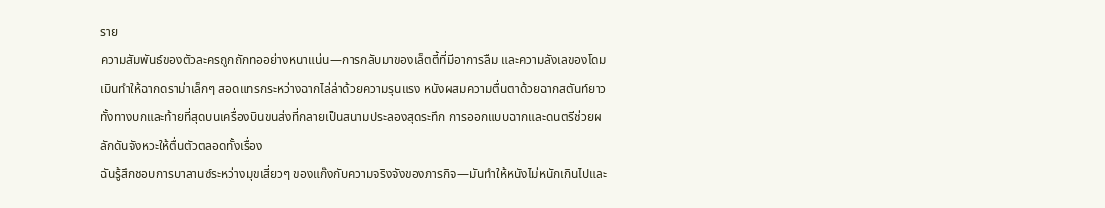ราย
ความสัมพันธ์ของตัวละครถูกถักทออย่างหนาแน่น—การกลับมาของเล็ตตี้ที่มีอาการลืม และความลังเลของโดมเมินทำให้ฉากดราม่าเล็กๆ สอดแทรกระหว่างฉากไล่ล่าด้วยความรุนแรง หนังผสมความตื่นตาด้วยฉากสตันท์ยาวทั้งทางบกและท้ายที่สุดบนเครื่องบินขนส่งที่กลายเป็นสนามประลองสุดระทึก การออกแบบฉากและดนตรีช่วยผลักดันจังหวะให้ตื่นตัวตลอดทั้งเรื่อง
ฉันรู้สึกชอบการบาลานซ์ระหว่างมุขเสี่ยวๆ ของแก๊งกับความจริงจังของภารกิจ—มันทำให้หนังไม่หนักเกินไปและ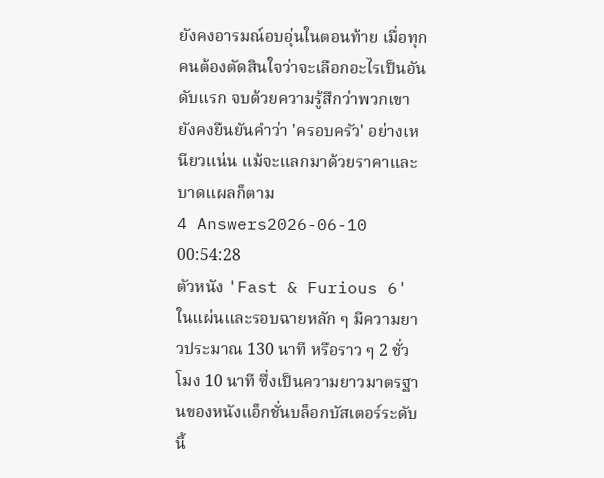ยังคงอารมณ์อบอุ่นในตอนท้าย เมื่อทุกคนต้องตัดสินใจว่าจะเลือกอะไรเป็นอันดับแรก จบด้วยความรู้สึกว่าพวกเขายังคงยืนยันคำว่า 'ครอบครัว' อย่างเหนียวแน่น แม้จะแลกมาด้วยราคาและบาดแผลก็ตาม
4 Answers2026-06-10 00:54:28
ตัวหนัง 'Fast & Furious 6' ในแผ่นและรอบฉายหลัก ๆ มีความยาวประมาณ 130 นาที หรือราว ๆ 2 ชั่วโมง 10 นาที ซึ่งเป็นความยาวมาตรฐานของหนังแอ็กชั่นบล็อกบัสเตอร์ระดับนี้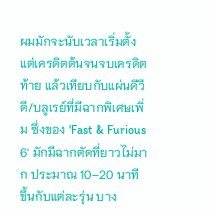ผมมักจะนับเวลาเริ่มตั้งแต่เครดิตต้นจนจบเครดิตท้าย แล้วเทียบกับแผ่นดีวีดี/บลูเรย์ที่มีฉากพิเศษเพิ่ม ซึ่งของ 'Fast & Furious 6' มักมีฉากตัดที่ยาวไม่มาก ประมาณ 10–20 นาที ขึ้นกับแต่ละรุ่น บาง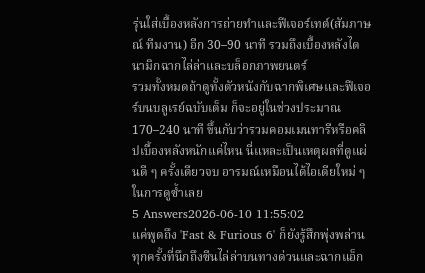รุ่นใส่เบื้องหลังการถ่ายทำและฟีเจอร์เทต์(สัมภาษณ์ ทีมงาน) อีก 30–90 นาที รวมถึงเบื้องหลังไดนามิกฉากไล่ล่าและบล็อกภาพยนตร์
รวมทั้งหมดถ้าดูทั้งตัวหนังกับฉากพิเศษและฟีเจอร์บนบลูเรย์ฉบับเต็ม ก็จะอยู่ในช่วงประมาณ 170–240 นาที ขึ้นกับว่ารวมคอมเมนทารีหรือคลิปเบื้องหลังหนักแค่ไหน นี่แหละเป็นเหตุผลที่ดูแผ่นดี ๆ ครั้งเดียวจบ อารมณ์เหมือนได้ไอเดียใหม่ ๆ ในการดูซ้ำเลย
5 Answers2026-06-10 11:55:02
แค่พูดถึง 'Fast & Furious 6' ก็ยังรู้สึกพุ่งพล่านทุกครั้งที่นึกถึงซีนไล่ล่าบนทางด่วนและฉากแอ็ก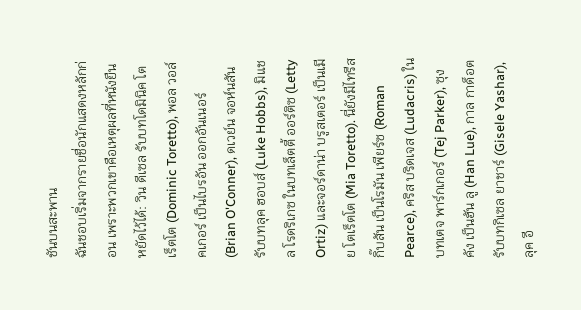ชันบนสะพาน
ฉันชอบเริ่มจากรายชื่อนักแสดงหลักก่อน เพราะพวกเขาคือเหตุผลที่หนังยืนหยัดไว้ได้: วิน ดีเซล รับบทโดมินิค โตเร็ตโต (Dominic Toretto), พอล วอล์คเกอร์ เป็นไบรอัน ออกอันเนอร์ (Brian O'Conner), ดเวย์น จอห์นสัน รับบทลุค ฮอบส์ (Luke Hobbs), มิแชล โรดริเกซ ในบทเล็ตตี้ ออร์ติซ (Letty Ortiz) และจอร์ดาน่า บรูสเตอร์ เป็นเมีย โตเร็ตโต (Mia Toretto). นี่ยังมีไทรีส กิ๊บสัน เป็นโรมัน เพียร์ซ (Roman Pearce), คริส บริดเจส (Ludacris) ในบทเตจ พาร์กเกอร์ (Tej Parker), ซุง คัง เป็นฮัน ลู (Han Lue), กาล กาด็อต รับบทกิเซล ยาชาร์ (Gisele Yashar), ลุค อี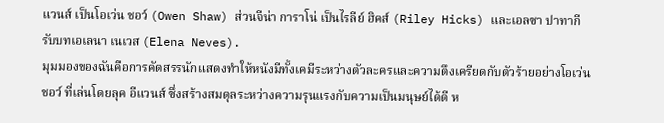แวนส์ เป็นโอเว่น ชอว์ (Owen Shaw) ส่วนจีน่า การาโน่ เป็นไรลีย์ ฮิคส์ (Riley Hicks) และเอลซา ปาทากี รับบทเอเลนา เนเวส (Elena Neves).
มุมมองของฉันคือการคัดสรรนักแสดงทำให้หนังมีทั้งเคมีระหว่างตัวละครและความตึงเครียดกับตัวร้ายอย่างโอเว่น ชอว์ ที่เล่นโดยลุค อีแวนส์ ซึ่งสร้างสมดุลระหว่างความรุนแรงกับความเป็นมนุษย์ได้ดี ห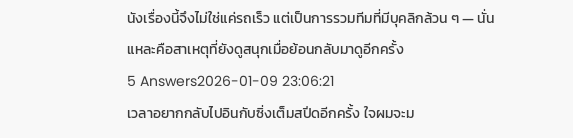นังเรื่องนี้จึงไม่ใช่แค่รถเร็ว แต่เป็นการรวมทีมที่มีบุคลิกล้วน ๆ — นั่นแหละคือสาเหตุที่ยังดูสนุกเมื่อย้อนกลับมาดูอีกครั้ง
5 Answers2026-01-09 23:06:21
เวลาอยากกลับไปอินกับซิ่งเต็มสปีดอีกครั้ง ใจผมจะม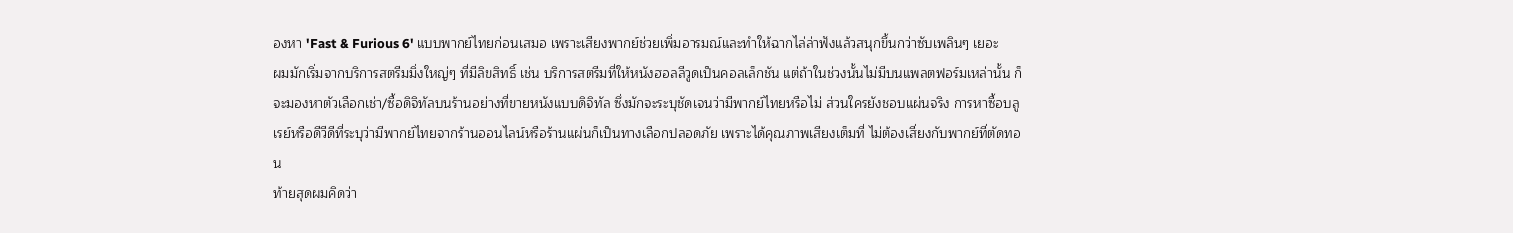องหา 'Fast & Furious 6' แบบพากย์ไทยก่อนเสมอ เพราะเสียงพากย์ช่วยเพิ่มอารมณ์และทำให้ฉากไล่ล่าฟังแล้วสนุกขึ้นกว่าซับเพลินๆ เยอะ
ผมมักเริ่มจากบริการสตรีมมิ่งใหญ่ๆ ที่มีลิขสิทธิ์ เช่น บริการสตรีมที่ให้หนังฮอลลีวูดเป็นคอลเล็กชัน แต่ถ้าในช่วงนั้นไม่มีบนแพลตฟอร์มเหล่านั้น ก็จะมองหาตัวเลือกเช่า/ซื้อดิจิทัลบนร้านอย่างที่ขายหนังแบบดิจิทัล ซึ่งมักจะระบุชัดเจนว่ามีพากย์ไทยหรือไม่ ส่วนใครยังชอบแผ่นจริง การหาซื้อบลูเรย์หรือดีวีดีที่ระบุว่ามีพากย์ไทยจากร้านออนไลน์หรือร้านแผ่นก็เป็นทางเลือกปลอดภัย เพราะได้คุณภาพเสียงเต็มที่ ไม่ต้องเสี่ยงกับพากย์ที่ตัดทอน
ท้ายสุดผมคิดว่า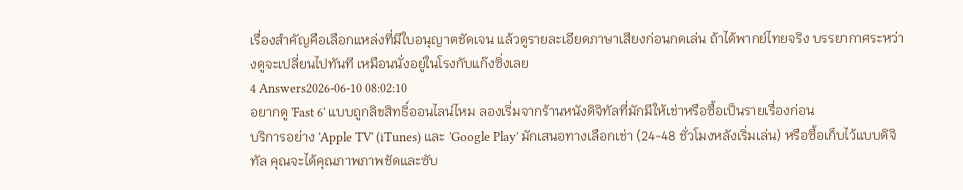เรื่องสำคัญคือเลือกแหล่งที่มีใบอนุญาตชัดเจน แล้วดูรายละเอียดภาษาเสียงก่อนกดเล่น ถ้าได้พากย์ไทยจริง บรรยากาศระหว่างดูจะเปลี่ยนไปทันที เหมือนนั่งอยู่ในโรงกับแก๊งซิ่งเลย
4 Answers2026-06-10 08:02:10
อยากดู 'Fast 6' แบบถูกลิขสิทธิ์ออนไลน์ไหม ลองเริ่มจากร้านหนังดิจิทัลที่มักมีให้เช่าหรือซื้อเป็นรายเรื่องก่อน
บริการอย่าง 'Apple TV' (iTunes) และ 'Google Play' มักเสนอทางเลือกเช่า (24-48 ชั่วโมงหลังเริ่มเล่น) หรือซื้อเก็บไว้แบบดิจิทัล คุณจะได้คุณภาพภาพชัดและซับ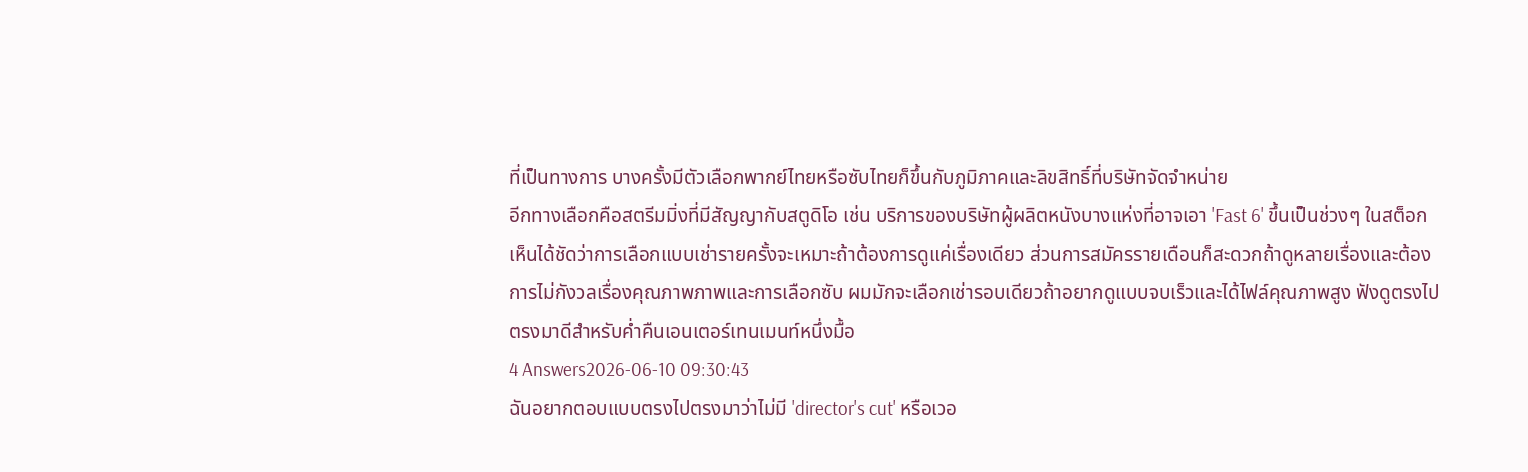ที่เป็นทางการ บางครั้งมีตัวเลือกพากย์ไทยหรือซับไทยก็ขึ้นกับภูมิภาคและลิขสิทธิ์ที่บริษัทจัดจำหน่าย
อีกทางเลือกคือสตรีมมิ่งที่มีสัญญากับสตูดิโอ เช่น บริการของบริษัทผู้ผลิตหนังบางแห่งที่อาจเอา 'Fast 6' ขึ้นเป็นช่วงๆ ในสต็อก เห็นได้ชัดว่าการเลือกแบบเช่ารายครั้งจะเหมาะถ้าต้องการดูแค่เรื่องเดียว ส่วนการสมัครรายเดือนก็สะดวกถ้าดูหลายเรื่องและต้องการไม่กังวลเรื่องคุณภาพภาพและการเลือกซับ ผมมักจะเลือกเช่ารอบเดียวถ้าอยากดูแบบจบเร็วและได้ไฟล์คุณภาพสูง ฟังดูตรงไปตรงมาดีสำหรับค่ำคืนเอนเตอร์เทนเมนท์หนึ่งมื้อ
4 Answers2026-06-10 09:30:43
ฉันอยากตอบแบบตรงไปตรงมาว่าไม่มี 'director's cut' หรือเวอ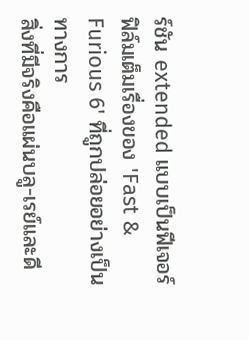ร์ชัน extended แบบเป็นฟีเจอร์ฟิล์มเต็มเรื่องของ 'Fast & Furious 6' ที่ถูกปล่อยอย่างเป็นทางการ
สิ่งที่มีจริงคือแผ่นบลู-เรย์และดี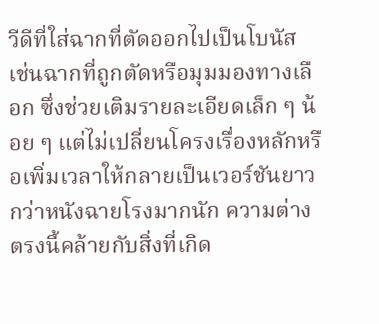วีดีที่ใส่ฉากที่ตัดออกไปเป็นโบนัส เช่นฉากที่ถูกตัดหรือมุมมองทางเลือก ซึ่งช่วยเติมรายละเอียดเล็ก ๆ น้อย ๆ แต่ไม่เปลี่ยนโครงเรื่องหลักหรือเพิ่มเวลาให้กลายเป็นเวอร์ชันยาวกว่าหนังฉายโรงมากนัก ความต่างตรงนี้คล้ายกับสิ่งที่เกิด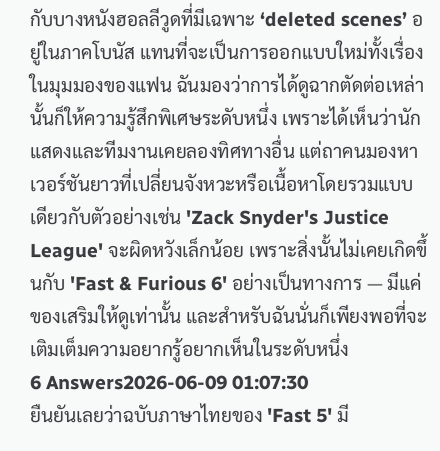กับบางหนังฮอลลีวูดที่มีเฉพาะ ‘deleted scenes’ อยู่ในภาคโบนัส แทนที่จะเป็นการออกแบบใหม่ทั้งเรื่อง
ในมุมมองของแฟน ฉันมองว่าการได้ดูฉากตัดต่อเหล่านั้นก็ให้ความรู้สึกพิเศษระดับหนึ่ง เพราะได้เห็นว่านักแสดงและทีมงานเคยลองทิศทางอื่น แต่ถาคนมองหาเวอร์ชันยาวที่เปลี่ยนจังหวะหรือเนื้อหาโดยรวมแบบเดียวกับตัวอย่างเช่น 'Zack Snyder's Justice League' จะผิดหวังเล็กน้อย เพราะสิ่งนั้นไม่เคยเกิดขึ้นกับ 'Fast & Furious 6' อย่างเป็นทางการ — มีแค่ของเสริมให้ดูเท่านั้น และสำหรับฉันนั่นก็เพียงพอที่จะเติมเต็มความอยากรู้อยากเห็นในระดับหนึ่ง
6 Answers2026-06-09 01:07:30
ยืนยันเลยว่าฉบับภาษาไทยของ 'Fast 5' มี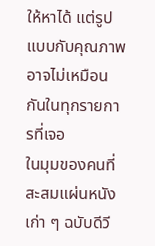ให้หาได้ แต่รูปแบบกับคุณภาพอาจไม่เหมือนกันในทุกรายการที่เจอ
ในมุมของคนที่สะสมแผ่นหนังเก่า ๆ ฉบับดีวี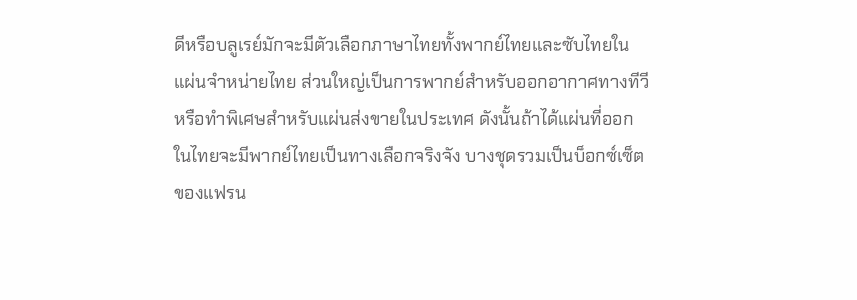ดีหรือบลูเรย์มักจะมีตัวเลือกภาษาไทยทั้งพากย์ไทยและซับไทยในแผ่นจำหน่ายไทย ส่วนใหญ่เป็นการพากย์สำหรับออกอากาศทางทีวีหรือทำพิเศษสำหรับแผ่นส่งขายในประเทศ ดังนั้นถ้าได้แผ่นที่ออกในไทยจะมีพากย์ไทยเป็นทางเลือกจริงจัง บางชุดรวมเป็นบ็อกซ์เซ็ตของแฟรน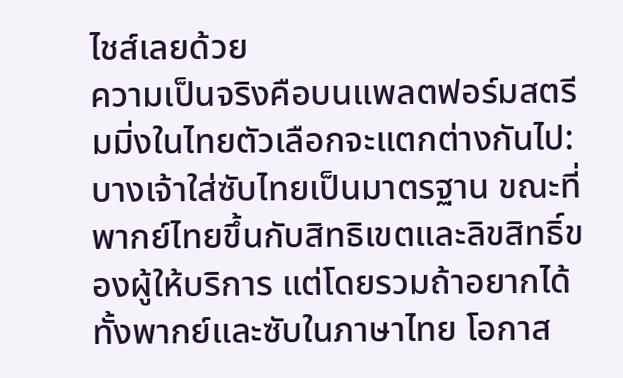ไชส์เลยด้วย
ความเป็นจริงคือบนแพลตฟอร์มสตรีมมิ่งในไทยตัวเลือกจะแตกต่างกันไป: บางเจ้าใส่ซับไทยเป็นมาตรฐาน ขณะที่พากย์ไทยขึ้นกับสิทธิเขตและลิขสิทธิ์ของผู้ให้บริการ แต่โดยรวมถ้าอยากได้ทั้งพากย์และซับในภาษาไทย โอกาส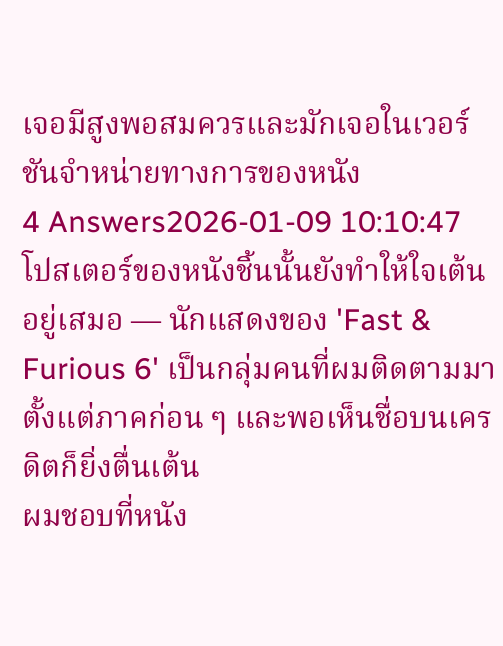เจอมีสูงพอสมควรและมักเจอในเวอร์ชันจำหน่ายทางการของหนัง
4 Answers2026-01-09 10:10:47
โปสเตอร์ของหนังชิ้นนั้นยังทำให้ใจเต้นอยู่เสมอ — นักแสดงของ 'Fast & Furious 6' เป็นกลุ่มคนที่ผมติดตามมาตั้งแต่ภาคก่อน ๆ และพอเห็นชื่อบนเครดิตก็ยิ่งตื่นเต้น
ผมชอบที่หนัง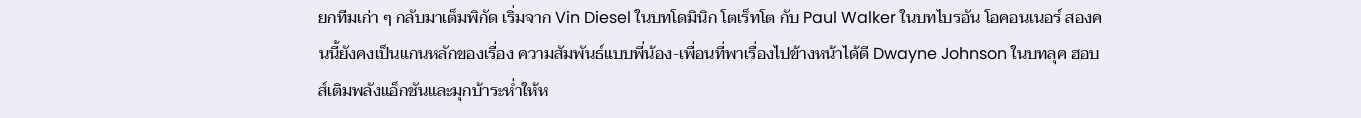ยกทีมเก่า ๆ กลับมาเต็มพิกัด เริ่มจาก Vin Diesel ในบทโดมินิก โตเร็ทโต กับ Paul Walker ในบทไบรอัน โอคอนเนอร์ สองคนนี้ยังคงเป็นแกนหลักของเรื่อง ความสัมพันธ์แบบพี่น้อง-เพื่อนที่พาเรื่องไปข้างหน้าได้ดี Dwayne Johnson ในบทลุค ฮอบส์เติมพลังแอ็กชันและมุกบ้าระห่ำให้ห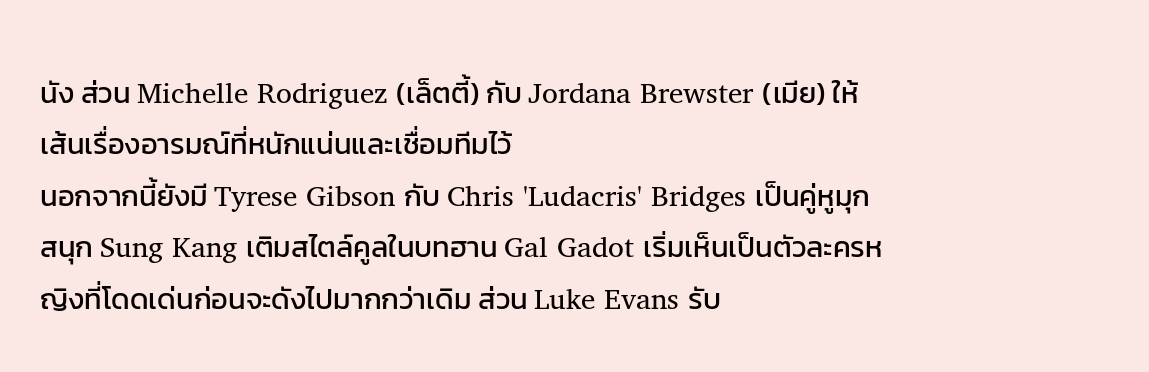นัง ส่วน Michelle Rodriguez (เล็ตตี้) กับ Jordana Brewster (เมีย) ให้เส้นเรื่องอารมณ์ที่หนักแน่นและเชื่อมทีมไว้
นอกจากนี้ยังมี Tyrese Gibson กับ Chris 'Ludacris' Bridges เป็นคู่หูมุกสนุก Sung Kang เติมสไตล์คูลในบทฮาน Gal Gadot เริ่มเห็นเป็นตัวละครหญิงที่โดดเด่นก่อนจะดังไปมากกว่าเดิม ส่วน Luke Evans รับ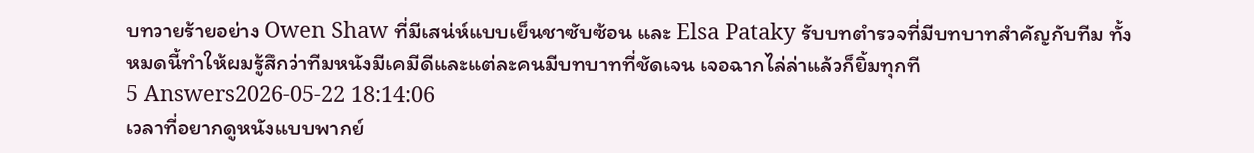บทวายร้ายอย่าง Owen Shaw ที่มีเสน่ห์แบบเย็นชาซับซ้อน และ Elsa Pataky รับบทตำรวจที่มีบทบาทสำคัญกับทีม ทั้งหมดนี้ทำให้ผมรู้สึกว่าทีมหนังมีเคมีดีและแต่ละคนมีบทบาทที่ชัดเจน เจอฉากไล่ล่าแล้วก็ยิ้มทุกที
5 Answers2026-05-22 18:14:06
เวลาที่อยากดูหนังแบบพากย์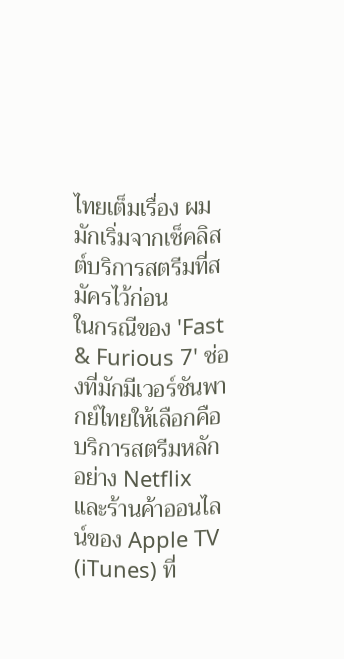ไทยเต็มเรื่อง ผมมักเริ่มจากเช็คลิสต์บริการสตรีมที่สมัครไว้ก่อน
ในกรณีของ 'Fast & Furious 7' ช่องที่มักมีเวอร์ชันพากย์ไทยให้เลือกคือบริการสตรีมหลักอย่าง Netflix และร้านค้าออนไลน์ของ Apple TV (iTunes) ที่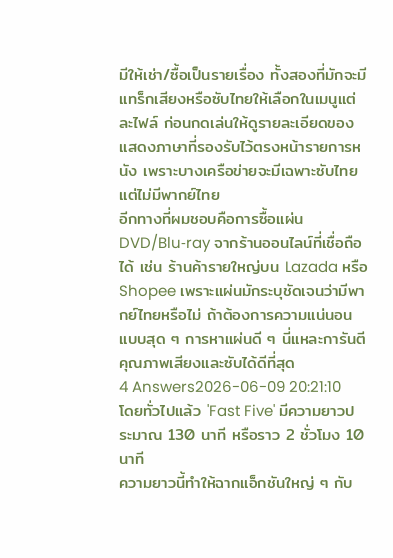มีให้เช่า/ซื้อเป็นรายเรื่อง ทั้งสองที่มักจะมีแทร็กเสียงหรือซับไทยให้เลือกในเมนูแต่ละไฟล์ ก่อนกดเล่นให้ดูรายละเอียดของแสดงภาษาที่รองรับไว้ตรงหน้ารายการหนัง เพราะบางเครือข่ายจะมีเฉพาะซับไทยแต่ไม่มีพากย์ไทย
อีกทางที่ผมชอบคือการซื้อแผ่น DVD/Blu‑ray จากร้านออนไลน์ที่เชื่อถือได้ เช่น ร้านค้ารายใหญ่บน Lazada หรือ Shopee เพราะแผ่นมักระบุชัดเจนว่ามีพากย์ไทยหรือไม่ ถ้าต้องการความแน่นอนแบบสุด ๆ การหาแผ่นดี ๆ นี่แหละการันตีคุณภาพเสียงและซับได้ดีที่สุด
4 Answers2026-06-09 20:21:10
โดยทั่วไปแล้ว 'Fast Five' มีความยาวประมาณ 130 นาที หรือราว 2 ชั่วโมง 10 นาที
ความยาวนี้ทำให้ฉากแอ็กชันใหญ่ ๆ กับ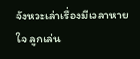จังหวะเล่าเรื่องมีเวลาหายใจ ลูกเล่น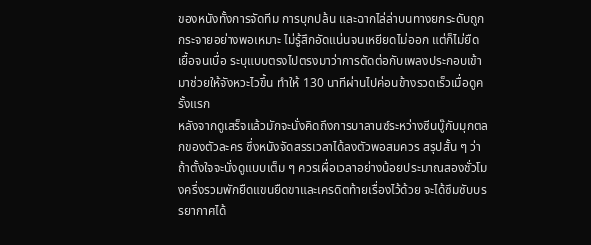ของหนังทั้งการจัดทีม การบุกปล้น และฉากไล่ล่าบนทางยกระดับถูกกระจายอย่างพอเหมาะ ไม่รู้สึกอัดแน่นจนเหยียดไม่ออก แต่ก็ไม่ยืดเยื้อจนเบื่อ ระบุแบบตรงไปตรงมาว่าการตัดต่อกับเพลงประกอบเข้ามาช่วยให้จังหวะไวขึ้น ทำให้ 130 นาทีผ่านไปค่อนข้างรวดเร็วเมื่อดูครั้งแรก
หลังจากดูเสร็จแล้วมักจะนั่งคิดถึงการบาลานซ์ระหว่างซีนบู๊กับมุกตลกของตัวละคร ซึ่งหนังจัดสรรเวลาได้ลงตัวพอสมควร สรุปสั้น ๆ ว่าถ้าตั้งใจจะนั่งดูแบบเต็ม ๆ ควรเผื่อเวลาอย่างน้อยประมาณสองชั่วโมงครึ่งรวมพักยืดแขนยืดขาและเครดิตท้ายเรื่องไว้ด้วย จะได้ซึมซับบรรยากาศได้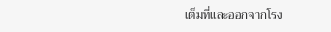เต็มที่และออกจากโรง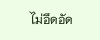ไม่อึดอัด